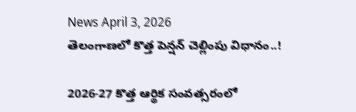News April 3, 2026
తెలంగాణలో కొత్త పెన్షన్ చెల్లింపు విధానం..!

2026-27 కొత్త ఆర్థిక సంవత్సరంలో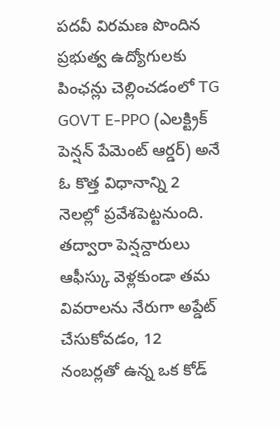పదవీ విరమణ పొందిన ప్రభుత్వ ఉద్యోగులకు పింఛన్లు చెల్లించడంలో TG GOVT E-PPO (ఎలక్ట్రిక్ పెన్షన్ పేమెంట్ ఆర్డర్) అనే ఓ కొత్త విధానాన్ని 2 నెలల్లో ప్రవేశపెట్టనుంది. తద్వారా పెన్షన్దారులు ఆఫీస్కు వెళ్లకుండా తమ వివరాలను నేరుగా అప్డేట్ చేసుకోవడం, 12 నంబర్లతో ఉన్న ఒక కోడ్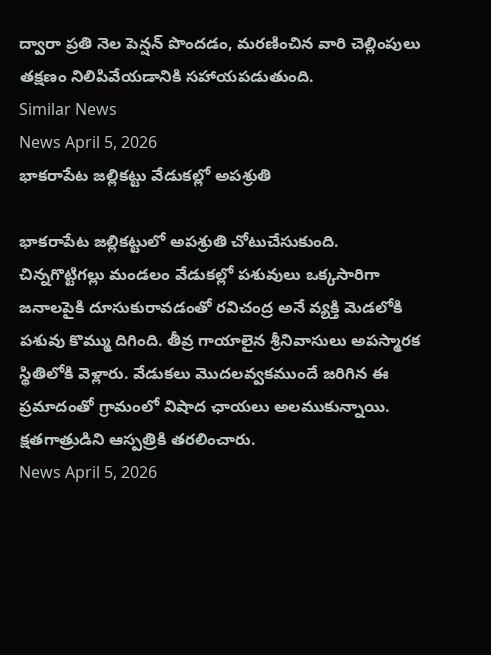ద్వారా ప్రతి నెల పెన్షన్ పొందడం, మరణించిన వారి చెల్లింపులు తక్షణం నిలిపివేయడానికి సహాయపడుతుంది.
Similar News
News April 5, 2026
భాకరాపేట జల్లికట్టు వేడుకల్లో అపశ్రుతి

భాకరాపేట జల్లికట్టులో అపశ్రుతి చోటుచేసుకుంది. చిన్నగొట్టిగల్లు మండలం వేడుకల్లో పశువులు ఒక్కసారిగా జనాలపైకి దూసుకురావడంతో రవిచంద్ర అనే వ్యక్తి మెడలోకి పశువు కొమ్ము దిగింది. తీవ్ర గాయాలైన శ్రీనివాసులు అపస్మారక స్థితిలోకి వెళ్లారు. వేడుకలు మొదలవ్వకముందే జరిగిన ఈ ప్రమాదంతో గ్రామంలో విషాద ఛాయలు అలముకున్నాయి. క్షతగాత్రుడిని ఆస్పత్రికి తరలించారు.
News April 5, 2026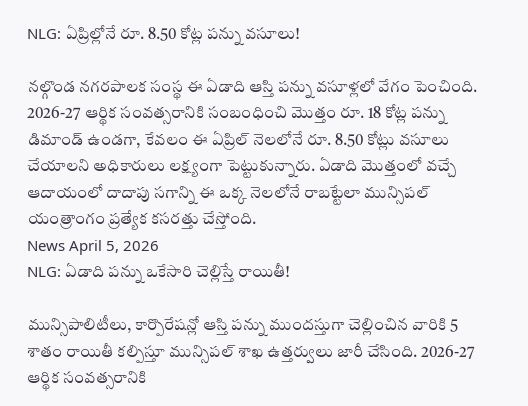NLG: ఏప్రిల్లోనే రూ. 8.50 కోట్ల పన్ను వసూలు!

నల్గొండ నగరపాలక సంస్థ ఈ ఏడాది ఆస్తి పన్ను వసూళ్లలో వేగం పెంచింది. 2026-27 ఆర్థిక సంవత్సరానికి సంబంధించి మొత్తం రూ. 18 కోట్ల పన్ను డిమాండ్ ఉండగా, కేవలం ఈ ఏప్రిల్ నెలలోనే రూ. 8.50 కోట్లు వసూలు చేయాలని అధికారులు లక్ష్యంగా పెట్టుకున్నారు. ఏడాది మొత్తంలో వచ్చే ఆదాయంలో దాదాపు సగాన్ని ఈ ఒక్క నెలలోనే రాబట్టేలా మున్సిపల్ యంత్రాంగం ప్రత్యేక కసరత్తు చేస్తోంది.
News April 5, 2026
NLG: ఏడాది పన్ను ఒకేసారి చెల్లిస్తే రాయితీ!

మున్సిపాలిటీలు, కార్పొరేషన్లో ఆస్తి పన్ను ముందస్తుగా చెల్లించిన వారికి 5 శాతం రాయితీ కల్పిస్తూ మున్సిపల్ శాఖ ఉత్తర్వులు జారీ చేసింది. 2026-27 ఆర్థిక సంవత్సరానికి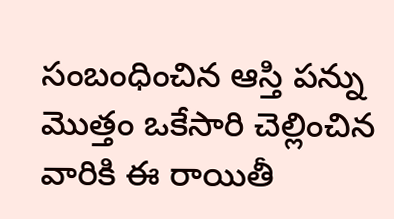సంబంధించిన ఆస్తి పన్ను మొత్తం ఒకేసారి చెల్లించిన వారికి ఈ రాయితీ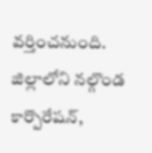వర్తించనుంది. జిల్లాలోని నల్గొండ కార్పొరేషన్,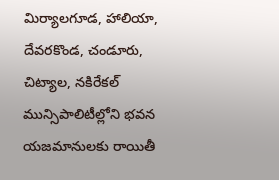మిర్యాలగూడ, హాలియా, దేవరకొండ, చండూరు, చిట్యాల, నకిరేకల్ మున్సిపాలిటీల్లోని భవన యజమానులకు రాయితీ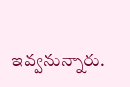ఇవ్వనున్నారు.